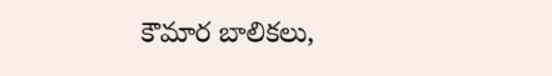కౌమార బాలికలు,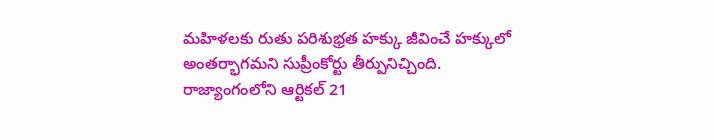మహిళలకు రుతు పరిశుభ్రత హక్కు జీవించే హక్కులో అంతర్భాగమని సుప్రీంకోర్టు తీర్పునిచ్చింది. రాజ్యాంగంలోని ఆర్టికల్ 21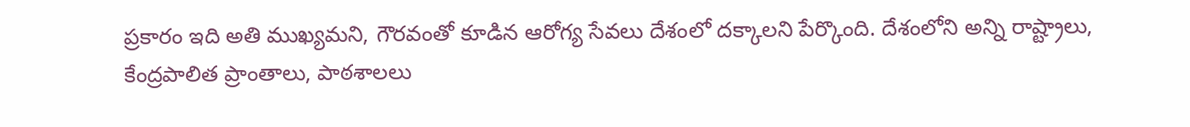ప్రకారం ఇది అతి ముఖ్యమని, గౌరవంతో కూడిన ఆరోగ్య సేవలు దేశంలో దక్కాలని పేర్కొంది. దేశంలోని అన్ని రాష్ట్రాలు, కేంద్రపాలిత ప్రాంతాలు, పాఠశాలలు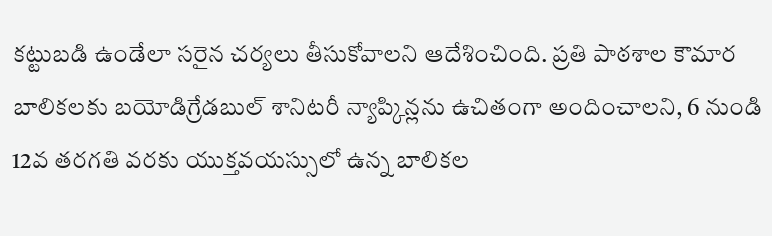కట్టుబడి ఉండేలా సరైన చర్యలు తీసుకోవాలని ఆదేశించింది. ప్రతి పాఠశాల కౌమార బాలికలకు బయోడిగ్రేడబుల్ శానిటరీ న్యాప్కిన్లను ఉచితంగా అందించాలని, 6 నుండి 12వ తరగతి వరకు యుక్తవయస్సులో ఉన్న బాలికల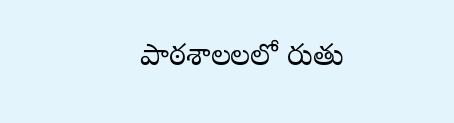పాఠశాలలలో రుతు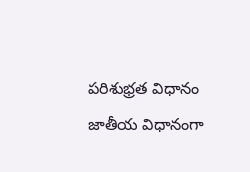పరిశుభ్రత విధానం జాతీయ విధానంగా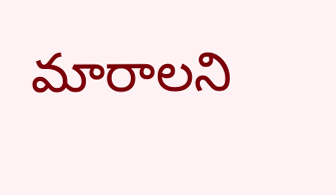మారాలని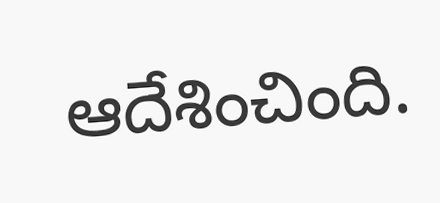ఆదేశించింది.